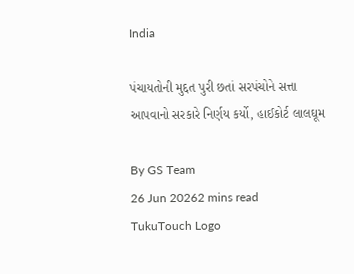India

પંચાયતોની મુદ્દત પુરી છતાં સરપંચોને સત્તા આપવાનો સરકારે નિર્ણય કર્યો, હાઈકોર્ટ લાલઘૂમ

By GS Team
26 Jun 20262 mins read
TukuTouch Logo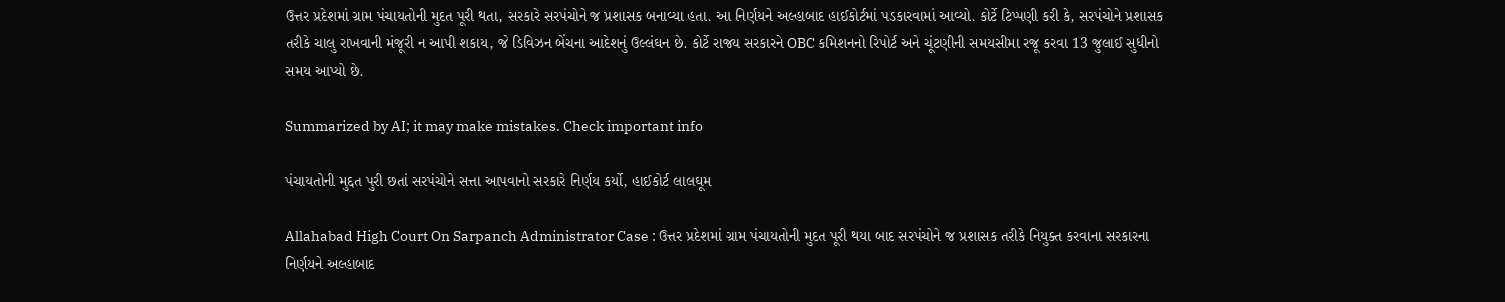ઉત્તર પ્રદેશમાં ગ્રામ પંચાયતોની મુદત પૂરી થતા, સરકારે સરપંચોને જ પ્રશાસક બનાવ્યા હતા. આ નિર્ણયને અલ્હાબાદ હાઈકોર્ટમાં પડકારવામાં આવ્યો. કોર્ટે ટિપ્પણી કરી કે, સરપંચોને પ્રશાસક તરીકે ચાલુ રાખવાની મંજૂરી ન આપી શકાય, જે ડિવિઝન બેંચના આદેશનું ઉલ્લંઘન છે. કોર્ટે રાજ્ય સરકારને OBC કમિશનનો રિપોર્ટ અને ચૂંટણીની સમયસીમા રજૂ કરવા 13 જુલાઈ સુધીનો સમય આપ્યો છે.

Summarized by AI; it may make mistakes. Check important info

પંચાયતોની મુદ્દત પુરી છતાં સરપંચોને સત્તા આપવાનો સરકારે નિર્ણય કર્યો, હાઈકોર્ટ લાલઘૂમ

Allahabad High Court On Sarpanch Administrator Case : ઉત્તર પ્રદેશમાં ગ્રામ પંચાયતોની મુદત પૂરી થયા બાદ સરપંચોને જ પ્રશાસક તરીકે નિયુક્ત કરવાના સરકારના નિર્ણયને અલ્હાબાદ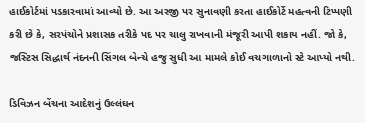હાઈકોર્ટમાં પડકારવામાં આવ્યો છે. આ અરજી પર સુનાવણી કરતા હાઈકોર્ટે મહત્વની ટિપ્પણી કરી છે કે, સરપંચોને પ્રશાસક તરીકે પદ પર ચાલુ રાખવાની મંજૂરી આપી શકાય નહીં. જો કે, જસ્ટિસ સિદ્ધાર્થ નંદનની સિંગલ બેન્ચે હજુ સુધી આ મામલે કોઈ વચગાળાનો સ્ટે આપ્યો નથી.

ડિવિઝન બેંચના આદેશનું ઉલ્લંઘન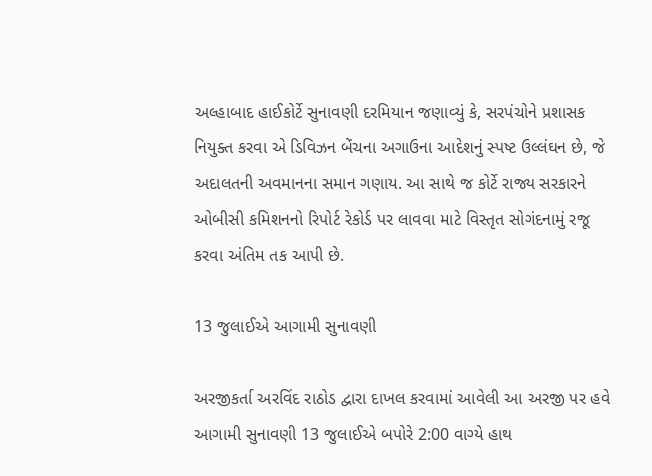અલ્હાબાદ હાઈકોર્ટે સુનાવણી દરમિયાન જણાવ્યું કે, સરપંચોને પ્રશાસક નિયુક્ત કરવા એ ડિવિઝન બેંચના અગાઉના આદેશનું સ્પષ્ટ ઉલ્લંઘન છે, જે અદાલતની અવમાનના સમાન ગણાય. આ સાથે જ કોર્ટે રાજ્ય સરકારને ઓબીસી કમિશનનો રિપોર્ટ રેકોર્ડ પર લાવવા માટે વિસ્તૃત સોગંદનામું રજૂ કરવા અંતિમ તક આપી છે.

13 જુલાઈએ આગામી સુનાવણી

અરજીકર્તા અરવિંદ રાઠોડ દ્વારા દાખલ કરવામાં આવેલી આ અરજી પર હવે આગામી સુનાવણી 13 જુલાઈએ બપોરે 2:00 વાગ્યે હાથ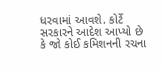ધરવામાં આવશે. કોર્ટે સરકારને આદેશ આપ્યો છે કે જો કોઈ કમિશનની રચના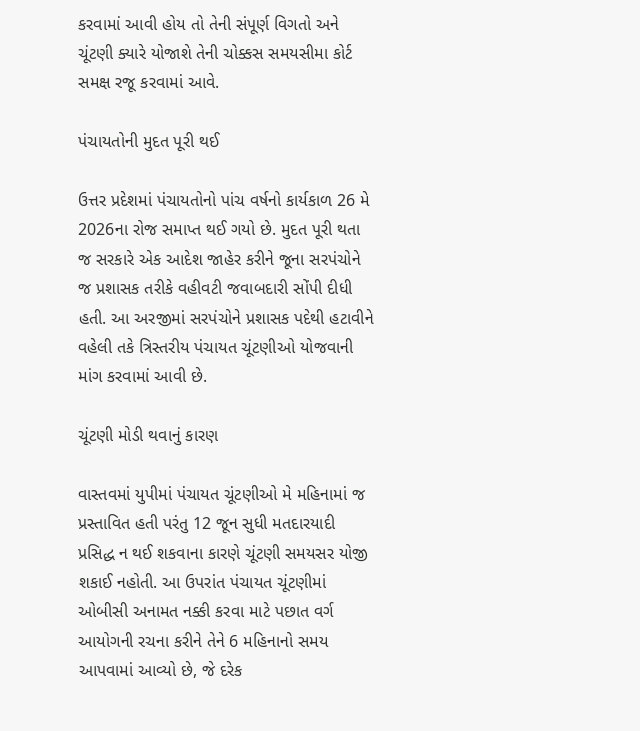કરવામાં આવી હોય તો તેની સંપૂર્ણ વિગતો અને ચૂંટણી ક્યારે યોજાશે તેની ચોક્કસ સમયસીમા કોર્ટ સમક્ષ રજૂ કરવામાં આવે.

પંચાયતોની મુદત પૂરી થઈ

ઉત્તર પ્રદેશમાં પંચાયતોનો પાંચ વર્ષનો કાર્યકાળ 26 મે 2026ના રોજ સમાપ્ત થઈ ગયો છે. મુદત પૂરી થતા જ સરકારે એક આદેશ જાહેર કરીને જૂના સરપંચોને જ પ્રશાસક તરીકે વહીવટી જવાબદારી સોંપી દીધી હતી. આ અરજીમાં સરપંચોને પ્રશાસક પદેથી હટાવીને વહેલી તકે ત્રિસ્તરીય પંચાયત ચૂંટણીઓ યોજવાની માંગ કરવામાં આવી છે.

ચૂંટણી મોડી થવાનું કારણ

વાસ્તવમાં યુપીમાં પંચાયત ચૂંટણીઓ મે મહિનામાં જ પ્રસ્તાવિત હતી પરંતુ 12 જૂન સુધી મતદારયાદી પ્રસિદ્ધ ન થઈ શકવાના કારણે ચૂંટણી સમયસર યોજી શકાઈ નહોતી. આ ઉપરાંત પંચાયત ચૂંટણીમાં ઓબીસી અનામત નક્કી કરવા માટે પછાત વર્ગ આયોગની રચના કરીને તેને 6 મહિનાનો સમય આપવામાં આવ્યો છે, જે દરેક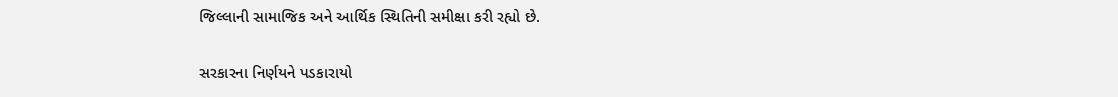જિલ્લાની સામાજિક અને આર્થિક સ્થિતિની સમીક્ષા કરી રહ્યો છે.

સરકારના નિર્ણયને પડકારાયો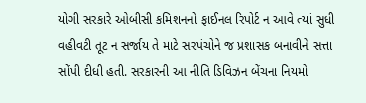યોગી સરકારે ઓબીસી કમિશનનો ફાઈનલ રિપોર્ટ ન આવે ત્યાં સુધી વહીવટી તૂટ ન સર્જાય તે માટે સરપંચોને જ પ્રશાસક બનાવીને સત્તા સોંપી દીધી હતી. સરકારની આ નીતિ ડિવિઝન બેંચના નિયમો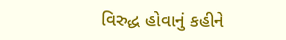વિરુદ્ધ હોવાનું કહીને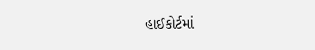હાઈકોર્ટમાં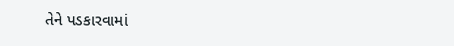તેને પડકારવામાં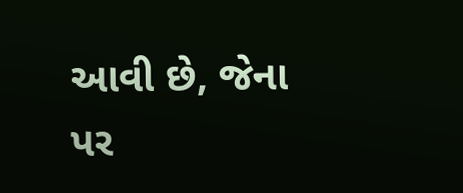આવી છે, જેના પર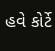હવે કોર્ટે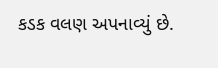કડક વલણ અપનાવ્યું છે.